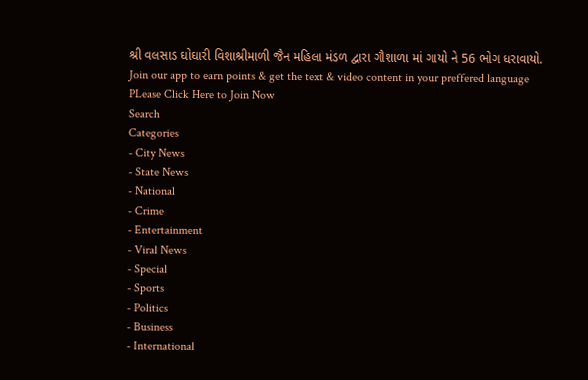શ્રી વલસાડ ઘોઘારી વિશાશ્રીમાળી જૈન મહિલા મંડળ દ્વારા ગૌશાળા માં ગાયો ને 56 ભોગ ધરાવાયો.
Join our app to earn points & get the text & video content in your preffered language
PLease Click Here to Join Now
Search
Categories
- City News
- State News
- National
- Crime
- Entertainment
- Viral News
- Special
- Sports
- Politics
- Business
- International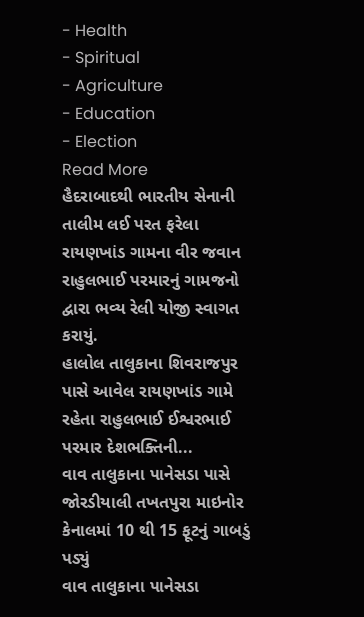- Health
- Spiritual
- Agriculture
- Education
- Election
Read More
હૈદરાબાદથી ભારતીય સેનાની તાલીમ લઈ પરત ફરેલા રાયણખાંડ ગામના વીર જવાન રાહુલભાઈ પરમારનું ગામજનો દ્વારા ભવ્ય રેલી યોજી સ્વાગત કરાયું.
હાલોલ તાલુકાના શિવરાજપુર પાસે આવેલ રાયણખાંડ ગામે રહેતા રાહુલભાઈ ઈશ્વરભાઈ પરમાર દેશભક્તિની...
વાવ તાલુકાના પાનેસડા પાસે જોરડીયાલી તખતપુરા માઇનોર કેનાલમાં 10 થી 15 ફૂટનું ગાબડું પડ્યું
વાવ તાલુકાના પાનેસડા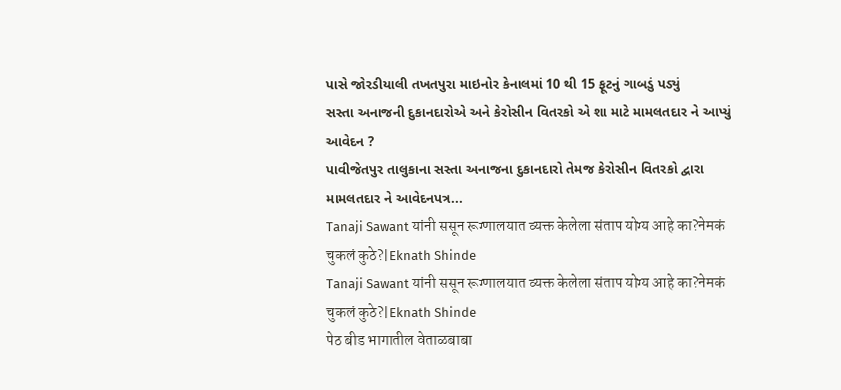પાસે જોરડીયાલી તખતપુરા માઇનોર કેનાલમાં 10 થી 15 ફૂટનું ગાબડું પડ્યું
સસ્તા અનાજની દુકાનદારોએ અને કેરોસીન વિતરકો એ શા માટે મામલતદાર ને આપ્યું આવેદન ?
પાવીજેતપુર તાલુકાના સસ્તા અનાજના દુકાનદારો તેમજ કેરોસીન વિતરકો દ્વારા મામલતદાર ને આવેદનપત્ર...
Tanaji Sawant यांनी ससून रूग्णालयात व्यक्त केलेला संताप योग्य आहे का?नेमकं चुकलं कुठे?|Eknath Shinde
Tanaji Sawant यांनी ससून रूग्णालयात व्यक्त केलेला संताप योग्य आहे का?नेमकं चुकलं कुठे?|Eknath Shinde
पेठ बीड भागातील वेताळबाबा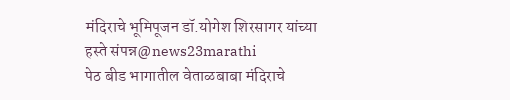मंदिराचे भूमिपूजन डॉ.योगेश शिरसागर यांच्या हस्ते संपन्न@news23marathi
पेठ बीड भागातील वेताळबाबा मंदिराचे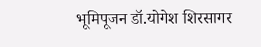भूमिपूजन डॉ.योगेश शिरसागर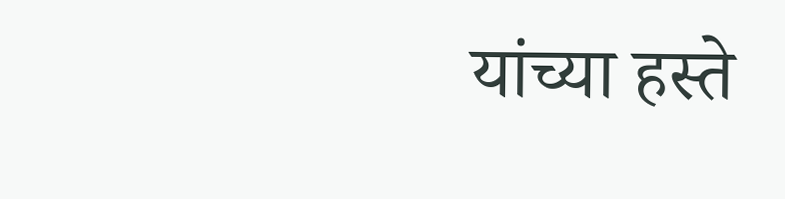यांच्या हस्ते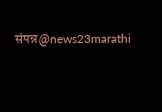संपन्न@news23marathi